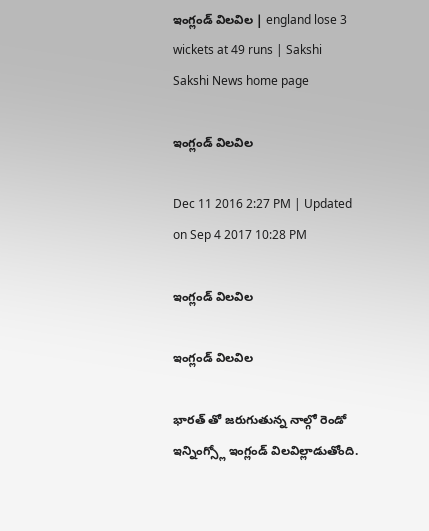ఇంగ్లండ్ విలవిల | england lose 3 wickets at 49 runs | Sakshi
Sakshi News home page

ఇంగ్లండ్ విలవిల

Dec 11 2016 2:27 PM | Updated on Sep 4 2017 10:28 PM

ఇంగ్లండ్ విలవిల

ఇంగ్లండ్ విలవిల

భారత్ తో జరుగుతున్న నాల్గో రెండో ఇన్నింగ్స్లో ఇంగ్లండ్ విలవిల్లాడుతోంది.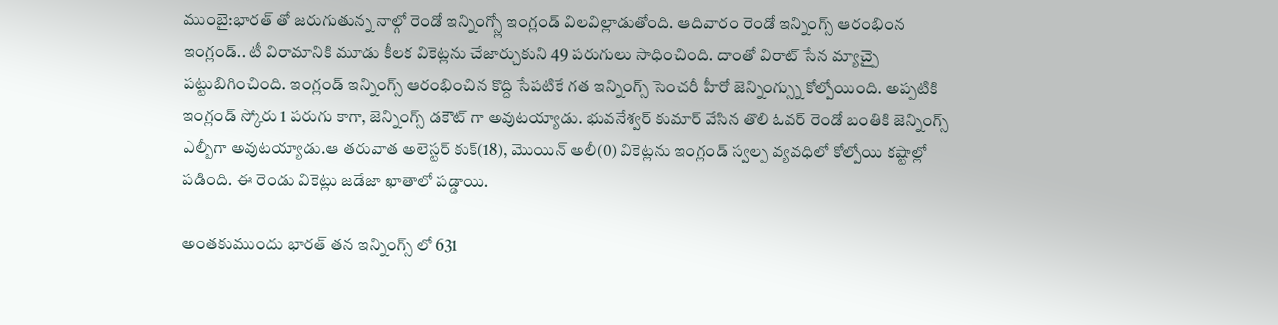ముంబై:భారత్ తో జరుగుతున్న నాల్గో రెండో ఇన్నింగ్స్లో ఇంగ్లండ్ విలవిల్లాడుతోంది. ఆదివారం రెండో ఇన్నింగ్స్ ఆరంభింన ఇంగ్లండ్.. టీ విరామానికి మూడు కీలక వికెట్లను చేజార్చుకుని 49 పరుగులు సాధించింది. దాంతో విరాట్ సేన మ్యాచ్పై పట్టుబిగించింది. ఇంగ్లండ్ ఇన్నింగ్స్ ఆరంభించిన కొద్ది సేపటికే గత ఇన్నింగ్స్ సెంచరీ హీరో జెన్నింగ్స్ను కోల్పోయింది. అప్పటికి ఇంగ్లండ్ స్కోరు 1 పరుగు కాగా, జెన్నింగ్స్ డకౌట్ గా అవుటయ్యాడు. భువనేశ్వర్ కుమార్ వేసిన తొలి ఓవర్ రెండో బంతికి జెన్నింగ్స్ ఎల్బీగా అవుటయ్యాడు.ఆ తరువాత అలెస్టర్ కుక్(18), మొయిన్ అలీ(0) వికెట్లను ఇంగ్లండ్ స్వల్ప వ్యవధిలో కోల్పోయి కష్టాల్లో పడింది. ఈ రెండు వికెట్లు జడేజా ఖాతాలో పడ్డాయి.

అంతకుముందు భారత్ తన ఇన్నింగ్స్ లో 631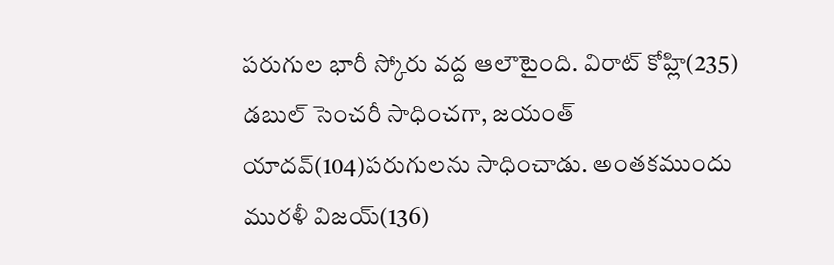పరుగుల భారీ స్కోరు వద్ద ఆలౌటైంది. విరాట్ కోహ్లి(235) డబుల్ సెంచరీ సాధించగా, జయంత్ యాదవ్(104)పరుగులను సాధించాడు. అంతకముందు మురళీ విజయ్(136)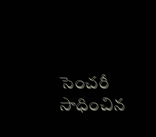సెంచరీ సాధించిన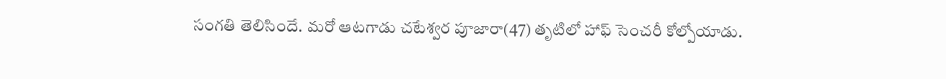సంగతి తెలిసిందే. మరో ఆటగాడు చటేశ్వర పూజారా(47) తృటిలో హాఫ్ సెంచరీ కోల్పోయాడు.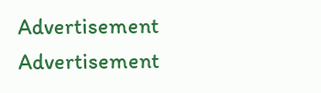Advertisement
Advertisement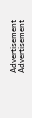Advertisement
Advertisement